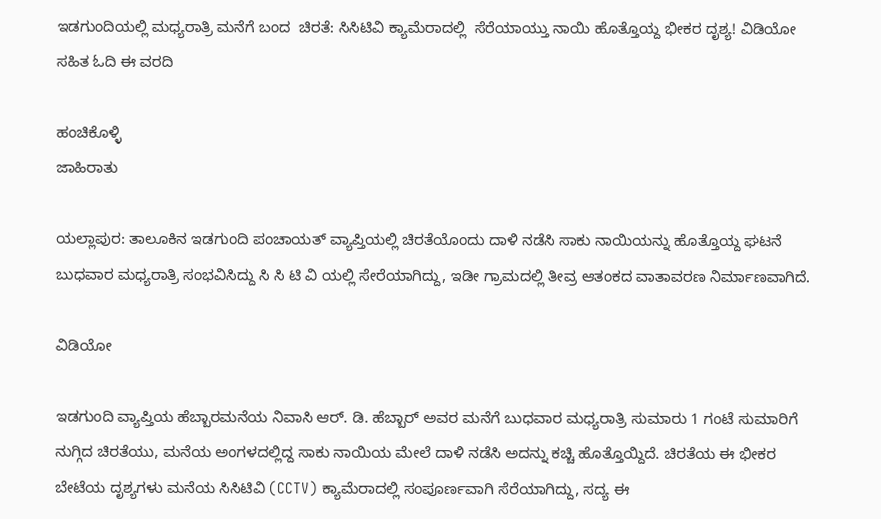ಇಡಗುಂದಿಯಲ್ಲಿ ಮಧ್ಯರಾತ್ರಿ ಮನೆಗೆ ಬಂದ  ಚಿರತೆ: ಸಿಸಿಟಿವಿ ಕ್ಯಾಮೆರಾದಲ್ಲಿ  ಸೆರೆಯಾಯ್ತು ನಾಯಿ ಹೊತ್ತೊಯ್ದ ಭೀಕರ ದೃಶ್ಯ! ವಿಡಿಯೋ ಸಹಿತ ಓದಿ ಈ ವರದಿ

ಹಂಚಿಕೊಳ್ಳಿ
ಜಾಹಿರಾತು

ಯಲ್ಲಾಪುರ: ತಾಲೂಕಿನ ಇಡಗುಂದಿ ಪಂಚಾಯತ್ ವ್ಯಾಪ್ತಿಯಲ್ಲಿ ಚಿರತೆಯೊಂದು ದಾಳಿ ನಡೆಸಿ ಸಾಕು ನಾಯಿಯನ್ನು ಹೊತ್ತೊಯ್ದ ಘಟನೆ ಬುಧವಾರ ಮಧ್ಯರಾತ್ರಿ ಸಂಭವಿಸಿದ್ದು ಸಿ ಸಿ ಟಿ ವಿ ಯಲ್ಲಿ ಸೇರೆಯಾಗಿದ್ದು, ಇಡೀ ಗ್ರಾಮದಲ್ಲಿ ತೀವ್ರ ಆತಂಕದ ವಾತಾವರಣ ನಿರ್ಮಾಣವಾಗಿದೆ.

ವಿಡಿಯೋ

ಇಡಗುಂದಿ ವ್ಯಾಪ್ತಿಯ ಹೆಬ್ಬಾರಮನೆಯ ನಿವಾಸಿ ಆರ್. ಡಿ. ಹೆಬ್ಬಾರ್ ಅವರ ಮನೆಗೆ ಬುಧವಾರ ಮಧ್ಯರಾತ್ರಿ ಸುಮಾರು 1 ಗಂಟೆ ಸುಮಾರಿಗೆ ನುಗ್ಗಿದ ಚಿರತೆಯು, ಮನೆಯ ಅಂಗಳದಲ್ಲಿದ್ದ ಸಾಕು ನಾಯಿಯ ಮೇಲೆ ದಾಳಿ ನಡೆಸಿ ಅದನ್ನು ಕಚ್ಚಿ ಹೊತ್ತೊಯ್ದಿದೆ. ಚಿರತೆಯ ಈ ಭೀಕರ ಬೇಟೆಯ ದೃಶ್ಯಗಳು ಮನೆಯ ಸಿಸಿಟಿವಿ (CCTV) ಕ್ಯಾಮೆರಾದಲ್ಲಿ ಸಂಪೂರ್ಣವಾಗಿ ಸೆರೆಯಾಗಿದ್ದು, ಸದ್ಯ ಈ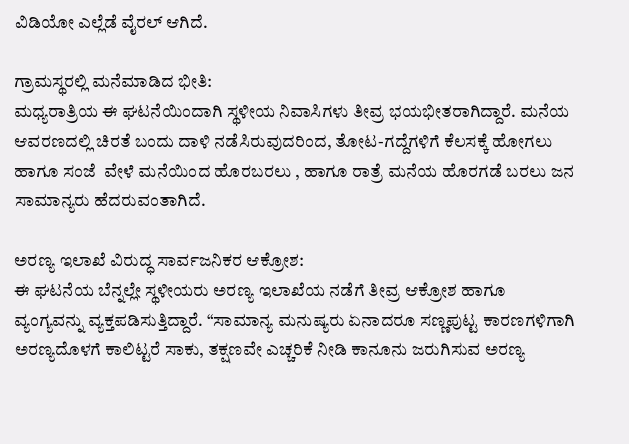ವಿಡಿಯೋ ಎಲ್ಲೆಡೆ ವೈರಲ್ ಆಗಿದೆ.

ಗ್ರಾಮಸ್ಥರಲ್ಲಿ ಮನೆಮಾಡಿದ ಭೀತಿ:
ಮಧ್ಯರಾತ್ರಿಯ ಈ ಘಟನೆಯಿಂದಾಗಿ ಸ್ಥಳೀಯ ನಿವಾಸಿಗಳು ತೀವ್ರ ಭಯಭೀತರಾಗಿದ್ದಾರೆ. ಮನೆಯ ಆವರಣದಲ್ಲಿ ಚಿರತೆ ಬಂದು ದಾಳಿ ನಡೆಸಿರುವುದರಿಂದ, ತೋಟ-ಗದ್ದೆಗಳಿಗೆ ಕೆಲಸಕ್ಕೆ ಹೋಗಲು ಹಾಗೂ ಸಂಜೆ  ವೇಳೆ ಮನೆಯಿಂದ ಹೊರಬರಲು , ಹಾಗೂ ರಾತ್ರೆ ಮನೆಯ ಹೊರಗಡೆ ಬರಲು ಜನ ಸಾಮಾನ್ಯರು ಹೆದರುವಂತಾಗಿದೆ.

ಅರಣ್ಯ ಇಲಾಖೆ ವಿರುದ್ಧ ಸಾರ್ವಜನಿಕರ ಆಕ್ರೋಶ:
ಈ ಘಟನೆಯ ಬೆನ್ನಲ್ಲೇ ಸ್ಥಳೀಯರು ಅರಣ್ಯ ಇಲಾಖೆಯ ನಡೆಗೆ ತೀವ್ರ ಆಕ್ರೋಶ ಹಾಗೂ ವ್ಯಂಗ್ಯವನ್ನು ವ್ಯಕ್ತಪಡಿಸುತ್ತಿದ್ದಾರೆ. “ಸಾಮಾನ್ಯ ಮನುಷ್ಯರು ಏನಾದರೂ ಸಣ್ಣಪುಟ್ಟ ಕಾರಣಗಳಿಗಾಗಿ ಅರಣ್ಯದೊಳಗೆ ಕಾಲಿಟ್ಟರೆ ಸಾಕು, ತಕ್ಷಣವೇ ಎಚ್ಚರಿಕೆ ನೀಡಿ ಕಾನೂನು ಜರುಗಿಸುವ ಅರಣ್ಯ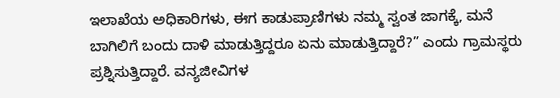ಇಲಾಖೆಯ ಅಧಿಕಾರಿಗಳು, ಈಗ ಕಾಡುಪ್ರಾಣಿಗಳು ನಮ್ಮ ಸ್ವಂತ ಜಾಗಕ್ಕೆ, ಮನೆ ಬಾಗಿಲಿಗೆ ಬಂದು ದಾಳಿ ಮಾಡುತ್ತಿದ್ದರೂ ಏನು ಮಾಡುತ್ತಿದ್ದಾರೆ?” ಎಂದು ಗ್ರಾಮಸ್ಥರು ಪ್ರಶ್ನಿಸುತ್ತಿದ್ದಾರೆ. ವನ್ಯಜೀವಿಗಳ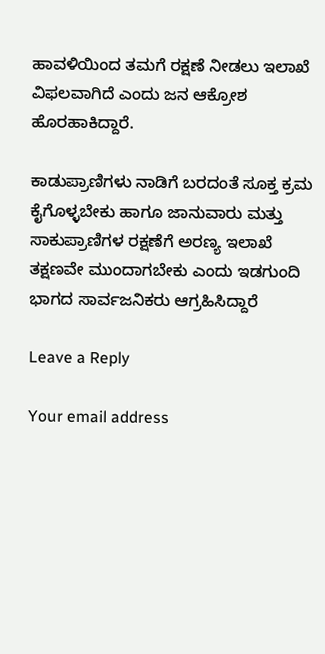ಹಾವಳಿಯಿಂದ ತಮಗೆ ರಕ್ಷಣೆ ನೀಡಲು ಇಲಾಖೆ ವಿಫಲವಾಗಿದೆ ಎಂದು ಜನ ಆಕ್ರೋಶ ಹೊರಹಾಕಿದ್ದಾರೆ.

ಕಾಡುಪ್ರಾಣಿಗಳು ನಾಡಿಗೆ ಬರದಂತೆ ಸೂಕ್ತ ಕ್ರಮ ಕೈಗೊಳ್ಳಬೇಕು ಹಾಗೂ ಜಾನುವಾರು ಮತ್ತು ಸಾಕುಪ್ರಾಣಿಗಳ ರಕ್ಷಣೆಗೆ ಅರಣ್ಯ ಇಲಾಖೆ ತಕ್ಷಣವೇ ಮುಂದಾಗಬೇಕು ಎಂದು ಇಡಗುಂದಿ ಭಾಗದ ಸಾರ್ವಜನಿಕರು ಆಗ್ರಹಿಸಿದ್ದಾರೆ

Leave a Reply

Your email address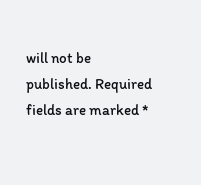will not be published. Required fields are marked *